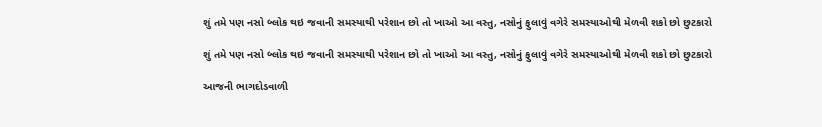શું તમે પણ નસો બ્લોક થઇ જવાની સમસ્યાથી પરેશાન છો તો ખાઓ આ વસ્તુ, નસોનું ફુલાવું વગેરે સમસ્યાઓથી મેળવી શકો છો છુટકારો

શું તમે પણ નસો બ્લોક થઇ જવાની સમસ્યાથી પરેશાન છો તો ખાઓ આ વસ્તુ, નસોનું ફુલાવું વગેરે સમસ્યાઓથી મેળવી શકો છો છુટકારો

આજની ભાગદોડવાળી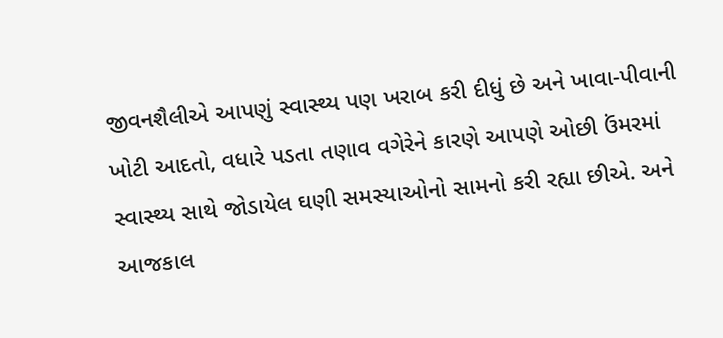જીવનશૈલીએ આપણું સ્વાસ્થ્ય પણ ખરાબ કરી દીધું છે અને ખાવા-પીવાની ખોટી આદતો, વધારે પડતા તણાવ વગેરેને કારણે આપણે ઓછી ઉંમરમાં સ્વાસ્થ્ય સાથે જોડાયેલ ઘણી સમસ્યાઓનો સામનો કરી રહ્યા છીએ. અને આજકાલ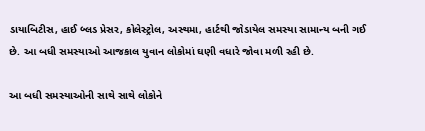ડાયાબિટીસ, હાઈ બ્લડ પ્રેસર, કોલેસ્ટ્રોલ, અસ્થમા, હાર્ટથી જોડાયેલ સમસ્યા સામાન્ય બની ગઈ છે. આ બધી સમસ્યાઓ આજકાલ યુવાન લોકોમાં ઘણી વધારે જોવા મળી રહી છે.

આ બધી સમસ્યાઓની સાથે સાથે લોકોને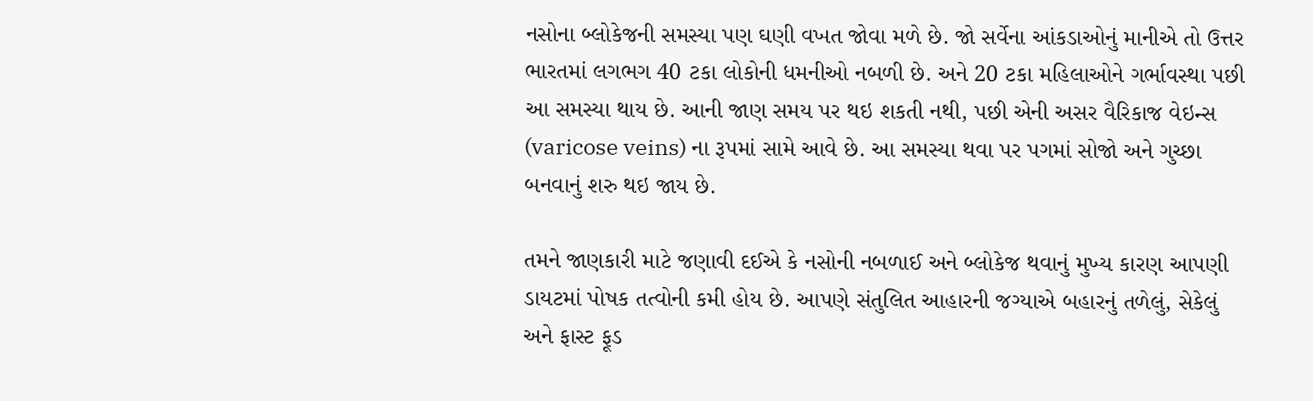નસોના બ્લોકેજની સમસ્યા પણ ઘણી વખત જોવા મળે છે. જો સર્વેના આંકડાઓનું માનીએ તો ઉત્તર ભારતમાં લગભગ 40 ટકા લોકોની ધમનીઓ નબળી છે. અને 20 ટકા મહિલાઓને ગર્ભાવસ્થા પછી આ સમસ્યા થાય છે. આની જાણ સમય પર થઇ શકતી નથી, પછી એની અસર વૈરિકાજ વેઇન્સ (varicose veins) ના રૂપમાં સામે આવે છે. આ સમસ્યા થવા પર પગમાં સોજો અને ગુચ્છા બનવાનું શરુ થઇ જાય છે.

તમને જાણકારી માટે જણાવી દઈએ કે નસોની નબળાઈ અને બ્લોકેજ થવાનું મુખ્ય કારણ આપણી ડાયટમાં પોષક તત્વોની કમી હોય છે. આપણે સંતુલિત આહારની જગ્યાએ બહારનું તળેલું, સેકેલું અને ફાસ્ટ ફૂડ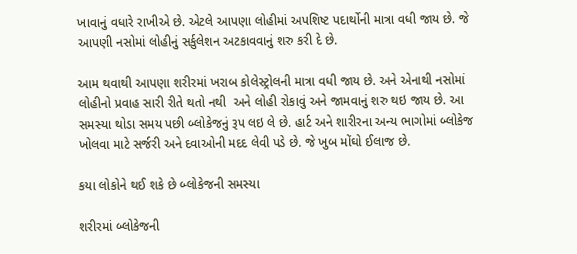ખાવાનું વધારે રાખીએ છે. એટલે આપણા લોહીમાં અપશિષ્ટ પદાર્થોની માત્રા વધી જાય છે. જે આપણી નસોમાં લોહીનું સર્કુલેશન અટકાવવાનું શરુ કરી દે છે.

આમ થવાથી આપણા શરીરમાં ખરાબ કોલેસ્ટ્રોલની માત્રા વધી જાય છે. અને એનાથી નસોમાં લોહીનો પ્રવાહ સારી રીતે થતો નથી  અને લોહી રોકાવું અને જામવાનું શરુ થઇ જાય છે. આ સમસ્યા થોડા સમય પછી બ્લોકેજનું રૂપ લઇ લે છે. હાર્ટ અને શારીરના અન્ય ભાગોમાં બ્લોકેજ ખોલવા માટે સર્જરી અને દવાઓની મદદ લેવી પડે છે. જે ખુબ મોંઘો ઈલાજ છે.

કયા લોકોને થઈ શકે છે બ્લોકેજની સમસ્યા

શરીરમાં બ્લોકેજની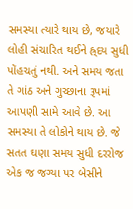સમસ્યા ત્યારે થાય છે, જયારે લોહી સંચારિત થઈને હ્ર્દય સુધી પોંહચતું નથી. અને સમય જતા તે ગાંઠ અને ગુચ્છાના રૂપમાં આપણી સામે આવે છે. આ સમસ્યા તે લોકોને થાય છે. જે સતત ઘણા સમય સુધી દરરોજ એક જ જગ્યા પર બેસીને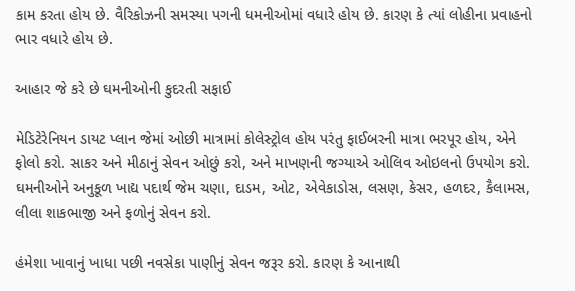કામ કરતા હોય છે. વૈરિકોઝની સમસ્યા પગની ધમનીઓમાં વધારે હોય છે. કારણ કે ત્યાં લોહીના પ્રવાહનો ભાર વધારે હોય છે.

આહાર જે કરે છે ઘમનીઓની કુદરતી સફાઈ

મેડિટેરેનિયન ડાયટ પ્લાન જેમાં ઓછી માત્રામાં કોલેસ્ટ્રોલ હોય પરંતુ ફાઈબરની માત્રા ભરપૂર હોય, એને ફોલો કરો. સાકર અને મીઠાનું સેવન ઓછું કરો, અને માખણની જગ્યાએ ઓલિવ ઓઇલનો ઉપયોગ કરો. ઘમનીઓને અનુકૂળ ખાદ્ય પદાર્થ જેમ ચણા, દાડમ, ઓટ, એવેકાડોસ, લસણ, કેસર, હળદર, કૈલામસ, લીલા શાકભાજી અને ફળોનું સેવન કરો.

હંમેશા ખાવાનું ખાધા પછી નવસેકા પાણીનું સેવન જરૂર કરો. કારણ કે આનાથી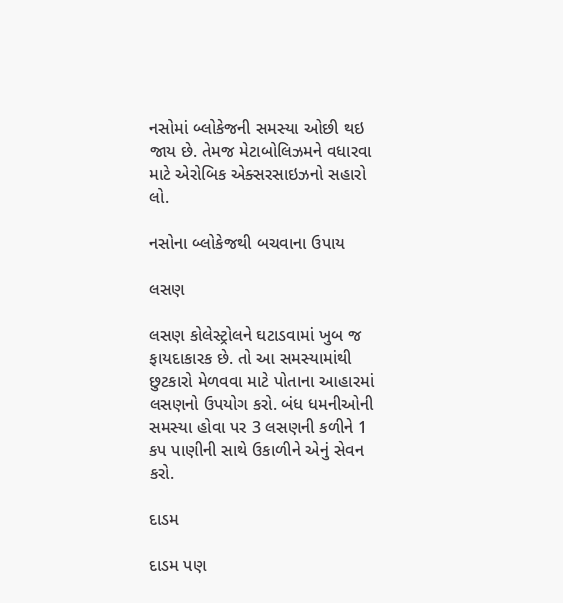નસોમાં બ્લોકેજની સમસ્યા ઓછી થઇ જાય છે. તેમજ મેટાબોલિઝમને વધારવા માટે એરોબિક એક્સરસાઇઝનો સહારો લો.

નસોના બ્લોકેજથી બચવાના ઉપાય

લસણ

લસણ કોલેસ્ટ્રોલને ઘટાડવામાં ખુબ જ ફાયદાકારક છે. તો આ સમસ્યામાંથી છુટકારો મેળવવા માટે પોતાના આહારમાં લસણનો ઉપયોગ કરો. બંધ ધમનીઓની સમસ્યા હોવા પર 3 લસણની કળીને 1 કપ પાણીની સાથે ઉકાળીને એનું સેવન કરો.

દાડમ

દાડમ પણ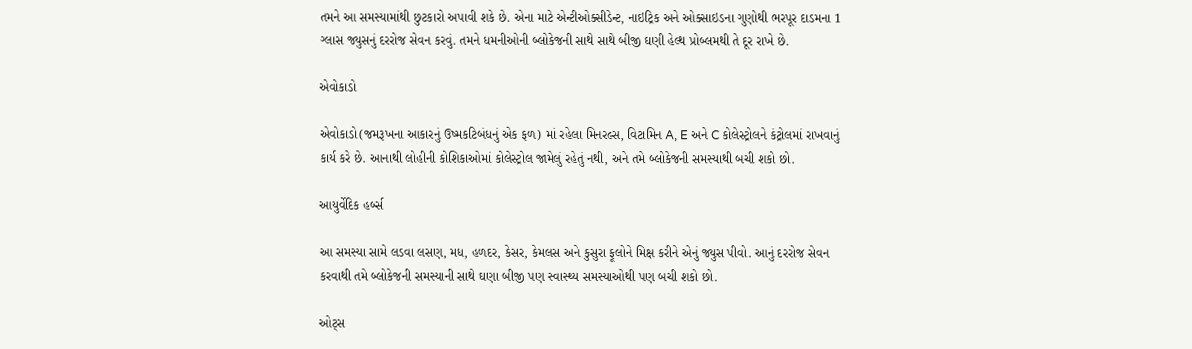તમને આ સમસ્યામાંથી છુટકારો અપાવી શકે છે. એના માટે એન્ટીઓક્સીડેન્ટ, નાઇટ્રિક અને ઓક્સાઇડના ગુણોથી ભરપૂર દાડમના 1 ગ્લાસ જ્યુસનું દરરોજ સેવન કરવું. તમને ધમનીઓની બ્લોકેજની સાથે સાથે બીજી ઘણી હેલ્થ પ્રોબ્લમથી તે દૂર રાખે છે.

એવોકાડો

એવોકાડો(જમરૂખના આકારનું ઉષ્મકટિબંધનું એક ફળ) માં રહેલા મિનરલ્સ, વિટામિન A, E અને C કોલેસ્ટ્રોલને કંટ્રોલમાં રાખવાનું કાર્ય કરે છે. આનાથી લોહીની કોશિકાઓમાં કોલેસ્ટ્રોલ જામેલું રહેતું નથી, અને તમે બ્લોકેજની સમસ્યાથી બચી શકો છો.

આયુર્વેદિક હર્બ્સ

આ સમસ્યા સામે લડવા લસણ, મધ, હળદર, કેસર, કેમલસ અને કુસુરા ફૂલોને મિક્ષ કરીને એનું જ્યુસ પીવો. આનું દરરોજ સેવન કરવાથી તમે બ્લોકેજની સમસ્યાની સાથે ઘણા બીજી પણ સ્વાસ્થ્ય સમસ્યાઓથી પણ બચી શકો છો.

ઓટ્સ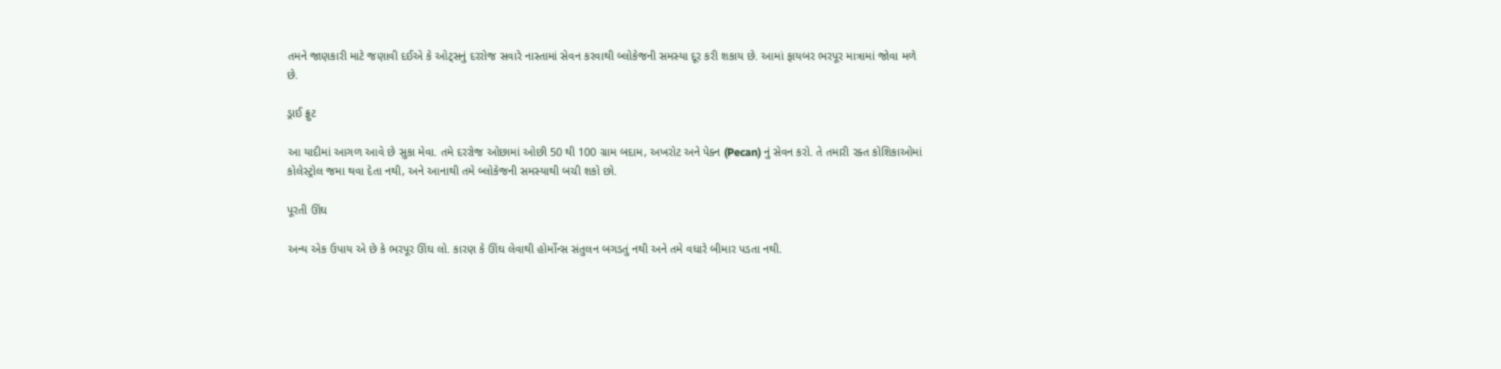તમને જાણકારી માટે જણાવી દઈએ કે ઓટ્સનું દરરોજ સવારે નાસ્તામાં સેવન કરવાથી બ્લોકેજની સમસ્યા દૂર કરી શકાય છે. આમાં ફાયબર ભરપૂર માત્રામાં જોવા મળે છે.

ડ્રાઈ ફ્રુટ

આ યાદીમાં આગળ આવે છે સુકા મેવા. તમે દરરોજ ઓછામાં ઓછી 50 થી 100 ગ્રામ બદામ, અખરોટ અને પેક્ન (Pecan) નું સેવન કરો. તે તમારી રક્ત કોશિકાઓમાં કોલેસ્ટ્રોલ જમા થવા દેતા નથી, અને આનાથી તમે બ્લોકેજની સમસ્યાથી બચી શકો છો.

પૂરતી ઊંઘ

અન્ય એક ઉપાય એ છે કે ભરપૂર ઊંઘ લો. કારણ કે ઊંઘ લેવાથી હોર્મોન્સ સંતુલન બગડતું નથી અને તમે વધારે બીમાર પડતા નથી.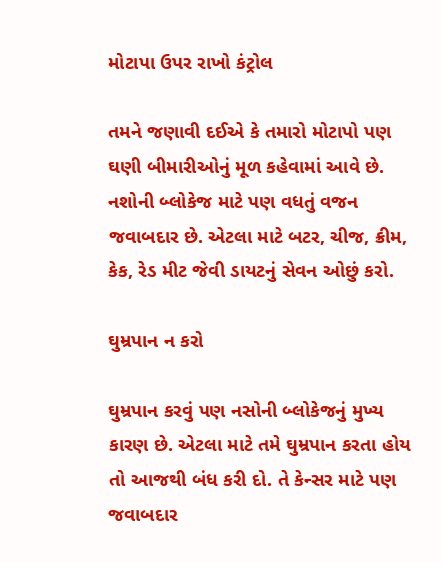મોટાપા ઉપર રાખો કંટ્રોલ

તમને જણાવી દઈએ કે તમારો મોટાપો પણ ઘણી બીમારીઓનું મૂળ કહેવામાં આવે છે. નશોની બ્લોકેજ માટે પણ વધતું વજન જવાબદાર છે. એટલા માટે બટર, ચીજ, ક્રીમ, કેક, રેડ મીટ જેવી ડાયટનું સેવન ઓછું કરો.

ઘુમ્રપાન ન કરો

ઘુમ્રપાન કરવું પણ નસોની બ્લોકેજનું મુખ્ય કારણ છે. એટલા માટે તમે ઘુમ્રપાન કરતા હોય તો આજથી બંધ કરી દો. તે કેન્સર માટે પણ જવાબદાર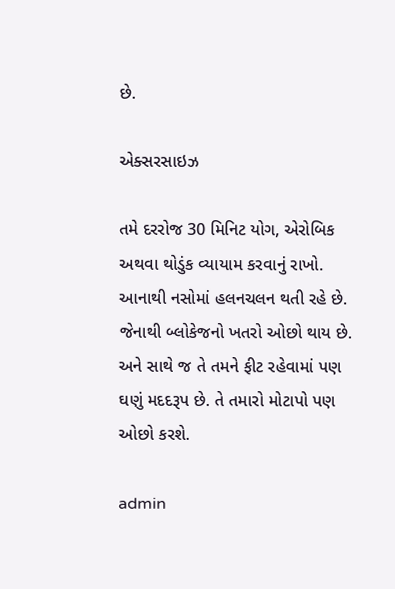છે.

એક્સરસાઇઝ

તમે દરરોજ 30 મિનિટ યોગ, એરોબિક અથવા થોડુંક વ્યાયામ કરવાનું રાખો. આનાથી નસોમાં હલનચલન થતી રહે છે. જેનાથી બ્લોકેજનો ખતરો ઓછો થાય છે. અને સાથે જ તે તમને ફીટ રહેવામાં પણ ઘણું મદદરૂપ છે. તે તમારો મોટાપો પણ ઓછો કરશે.

admin